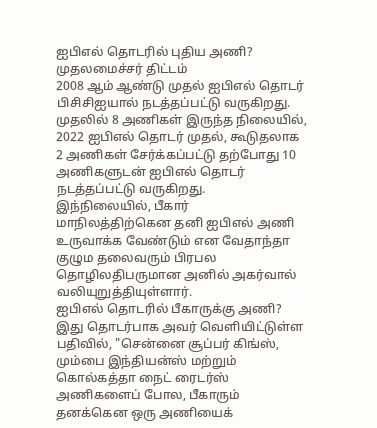ஐபிஎல் தொடரில் புதிய அணி? முதலமைச்சர் திட்டம்
2008 ஆம் ஆண்டு முதல் ஐபிஎல் தொடர் பிசிசிஐயால் நடத்தப்பட்டு வருகிறது.
முதலில் 8 அணிகள் இருந்த நிலையில், 2022 ஐபிஎல் தொடர் முதல், கூடுதலாக 2 அணிகள் சேர்க்கப்பட்டு தற்போது 10 அணிகளுடன் ஐபிஎல் தொடர் நடத்தப்பட்டு வருகிறது.
இந்நிலையில், பீகார் மாநிலத்திற்கென தனி ஐபிஎல் அணி உருவாக்க வேண்டும் என வேதாந்தா குழும தலைவரும் பிரபல தொழிலதிபருமான அனில் அகர்வால் வலியுறுத்தியுள்ளார்.
ஐபிஎல் தொடரில் பீகாருக்கு அணி?
இது தொடர்பாக அவர் வெளியிட்டுள்ள பதிவில், "சென்னை சூப்பர் கிங்ஸ், மும்பை இந்தியன்ஸ் மற்றும் கொல்கத்தா நைட் ரைடர்ஸ் அணிகளைப் போல, பீகாரும் தனக்கென ஒரு அணியைக்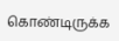கொண்டிருக்க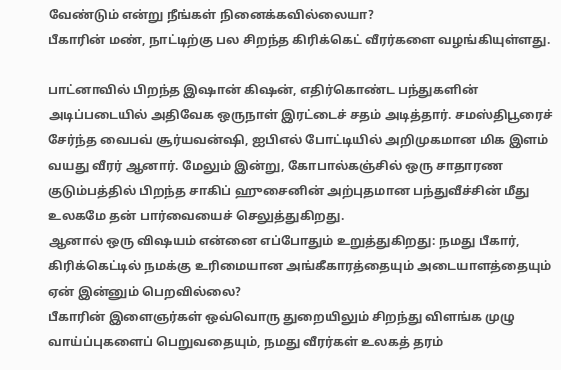வேண்டும் என்று நீங்கள் நினைக்கவில்லையா?
பீகாரின் மண், நாட்டிற்கு பல சிறந்த கிரிக்கெட் வீரர்களை வழங்கியுள்ளது.

பாட்னாவில் பிறந்த இஷான் கிஷன், எதிர்கொண்ட பந்துகளின் அடிப்படையில் அதிவேக ஒருநாள் இரட்டைச் சதம் அடித்தார். சமஸ்திபூரைச் சேர்ந்த வைபவ் சூர்யவன்ஷி, ஐபிஎல் போட்டியில் அறிமுகமான மிக இளம் வயது வீரர் ஆனார். மேலும் இன்று, கோபால்கஞ்சில் ஒரு சாதாரண குடும்பத்தில் பிறந்த சாகிப் ஹுசைனின் அற்புதமான பந்துவீச்சின் மீது உலகமே தன் பார்வையைச் செலுத்துகிறது.
ஆனால் ஒரு விஷயம் என்னை எப்போதும் உறுத்துகிறது: நமது பீகார், கிரிக்கெட்டில் நமக்கு உரிமையான அங்கீகாரத்தையும் அடையாளத்தையும் ஏன் இன்னும் பெறவில்லை?
பீகாரின் இளைஞர்கள் ஒவ்வொரு துறையிலும் சிறந்து விளங்க முழு வாய்ப்புகளைப் பெறுவதையும், நமது வீரர்கள் உலகத் தரம்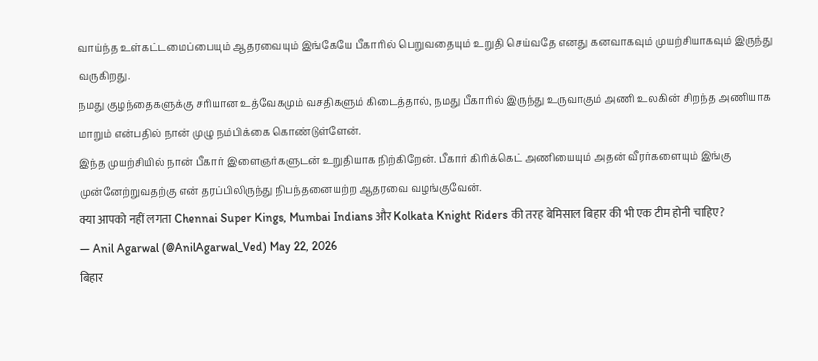வாய்ந்த உள்கட்டமைப்பையும் ஆதரவையும் இங்கேயே பீகாரில் பெறுவதையும் உறுதி செய்வதே எனது கனவாகவும் முயற்சியாகவும் இருந்து வருகிறது.
நமது குழந்தைகளுக்கு சரியான உத்வேகமும் வசதிகளும் கிடைத்தால், நமது பீகாரில் இருந்து உருவாகும் அணி உலகின் சிறந்த அணியாக மாறும் என்பதில் நான் முழு நம்பிக்கை கொண்டுள்ளேன்.
இந்த முயற்சியில் நான் பீகார் இளைஞர்களுடன் உறுதியாக நிற்கிறேன். பீகார் கிரிக்கெட் அணியையும் அதன் வீரர்களையும் இங்கு முன்னேற்றுவதற்கு என் தரப்பிலிருந்து நிபந்தனையற்ற ஆதரவை வழங்குவேன்.
क्या आपको नहीं लगता Chennai Super Kings, Mumbai Indians और Kolkata Knight Riders की तरह बेमिसाल बिहार की भी एक टीम होनी चाहिए?
— Anil Agarwal (@AnilAgarwal_Ved) May 22, 2026
बिहार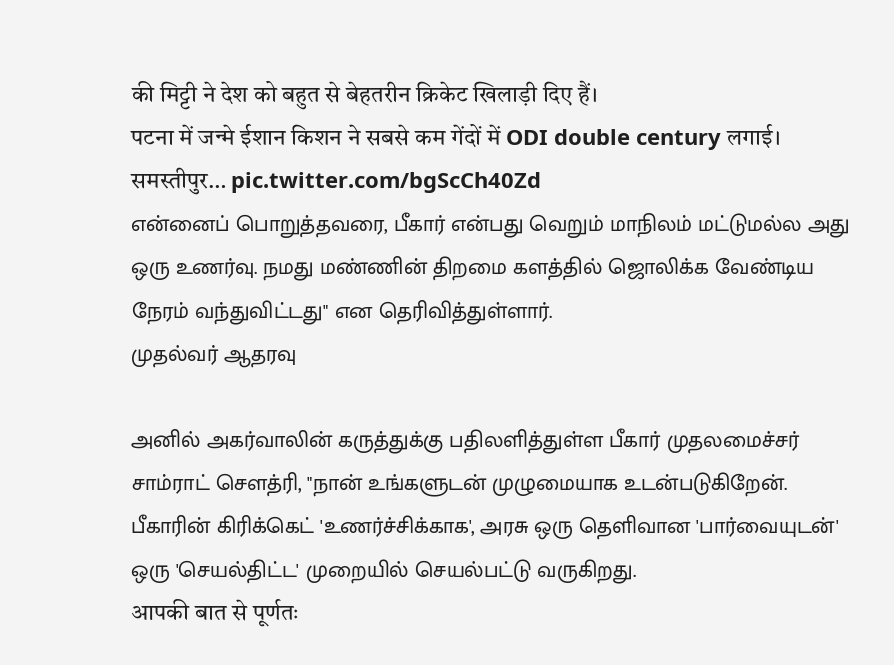की मिट्टी ने देश को बहुत से बेहतरीन क्रिकेट खिलाड़ी दिए हैं।
पटना में जन्मे ईशान किशन ने सबसे कम गेंदों में ODI double century लगाई। समस्तीपुर… pic.twitter.com/bgScCh40Zd
என்னைப் பொறுத்தவரை, பீகார் என்பது வெறும் மாநிலம் மட்டுமல்ல அது ஒரு உணர்வு. நமது மண்ணின் திறமை களத்தில் ஜொலிக்க வேண்டிய நேரம் வந்துவிட்டது" என தெரிவித்துள்ளார்.
முதல்வர் ஆதரவு

அனில் அகர்வாலின் கருத்துக்கு பதிலளித்துள்ள பீகார் முதலமைச்சர் சாம்ராட் சௌத்ரி, "நான் உங்களுடன் முழுமையாக உடன்படுகிறேன். பீகாரின் கிரிக்கெட் 'உணர்ச்சிக்காக', அரசு ஒரு தெளிவான 'பார்வையுடன்' ஒரு 'செயல்திட்ட' முறையில் செயல்பட்டு வருகிறது.
आपकी बात से पूर्णतः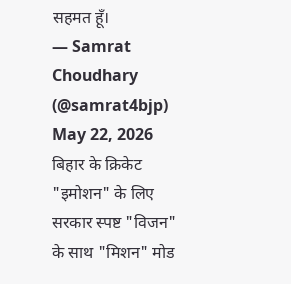सहमत हूँ।
— Samrat Choudhary (@samrat4bjp) May 22, 2026
बिहार के क्रिकेट "इमोशन" के लिए सरकार स्पष्ट "विजन" के साथ "मिशन" मोड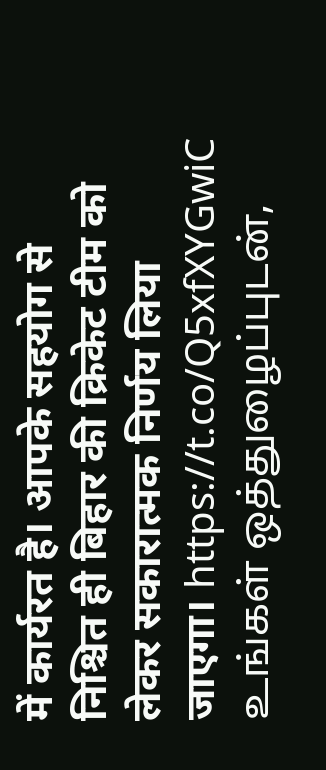में कार्यरत है। आपके सहयोग से निश्चित ही बिहार की क्रिकेट टीम को लेकर सकारात्मक निर्णय लिया जाएगा। https://t.co/Q5xfXYGwiC
உங்கள் ஒத்துழைப்புடன்,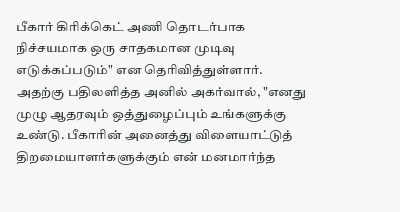பீகார் கிரிக்கெட் அணி தொடர்பாக நிச்சயமாக ஒரு சாதகமான முடிவு எடுக்கப்படும்" என தெரிவித்துள்ளார்.
அதற்கு பதிலளித்த அனில் அகர்வால், "எனது முழு ஆதரவும் ஒத்துழைப்பும் உங்களுக்கு உண்டு. பீகாரின் அனைத்து விளையாட்டுத் திறமையாளர்களுக்கும் என் மனமார்ந்த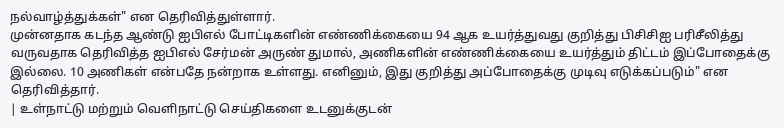நல்வாழ்த்துக்கள்" என தெரிவித்துள்ளார்.
முன்னதாக கடந்த ஆண்டு ஐபிஎல் போட்டிகளின் எண்ணிக்கையை 94 ஆக உயர்த்துவது குறித்து பிசிசிஐ பரிசீலித்து வருவதாக தெரிவித்த ஐபிஎல் சேர்மன் அருண் துமால், அணிகளின் எண்ணிக்கையை உயர்த்தும் திட்டம் இப்போதைக்கு இல்லை. 10 அணிகள் என்பதே நன்றாக உள்ளது. எனினும், இது குறித்து அப்போதைக்கு முடிவு எடுக்கப்படும்" என தெரிவித்தார்.
| உள்நாட்டு மற்றும் வெளிநாட்டு செய்திகளை உடனுக்குடன்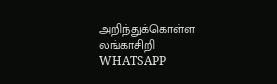அறிந்துக்கொள்ள லங்காசிறி WHATSAPP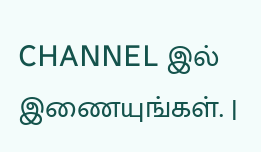CHANNEL இல் இணையுங்கள். |